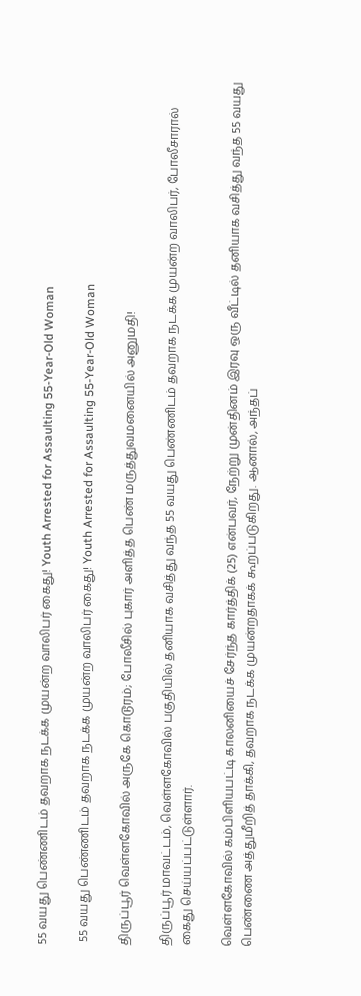55 வயது பெண்ணிடம் தவறாக நடக்க முயன்ற வாலிபர் கைது! Youth Arrested for Assaulting 55-Year-Old Woman

 55 வயது பெண்ணிடம் தவறாக நடக்க முயன்ற வாலிபர் கைது! Youth Arrested for Assaulting 55-Year-Old Woman

திருப்பூர் வெள்ளகோவில் அருகே கொடூரம்; போலீசில் புகார் அளித்த பெண் மருத்துவமனையில் அனுமதி!

திருப்பூர் மாவட்டம், வெள்ளகோவில் பகுதியில் தனியாக வசித்து வந்த 55 வயது பெண்ணிடம் தவறாக நடக்க முயன்ற வாலிபர், போலீசாரால் கைது செய்யப்பட்டுள்ளார்.

வெள்ளகோவில் கம்பிளியபட்டி காலனியைச் சேர்ந்த கார்த்திக் (25) என்பவர், நேற்று முன்தினம் இரவு ஒரு வீட்டில் தனியாக வசித்து வந்த 55 வயது பெண்ணை அத்துமீறித் தாக்கி, தவறாக நடக்க முயன்றதாகக் கூறப்படுகிறது. ஆனால், அந்தப்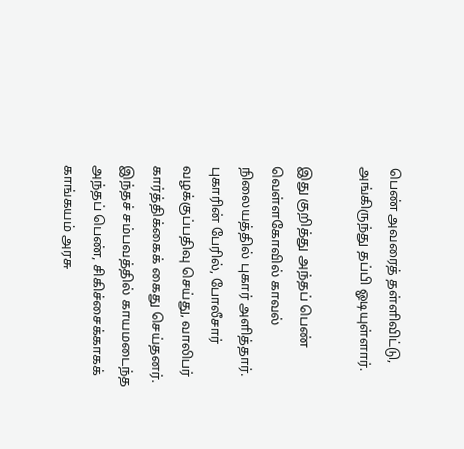பெண் அவரைத் தள்ளிவிட்டு, அங்கிருந்து தப்பி ஓடியுள்ளார்.

இது குறித்து அந்தப் பெண் வெள்ளகோவில் காவல் நிலையத்தில் புகார் அளித்தார். புகாரின் பேரில், போலீசார் வழக்குப்பதிவு செய்து, வாலிபர் கார்த்திக்கைக் கைது செய்தனர். இந்தச் சம்பவத்தில் காயமடைந்த அந்தப் பெண், சிகிச்சைக்காகக் காங்கயம் அரசு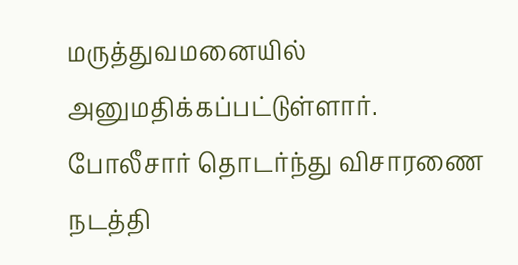மருத்துவமனையில் அனுமதிக்கப்பட்டுள்ளார். போலீசார் தொடர்ந்து விசாரணை நடத்தி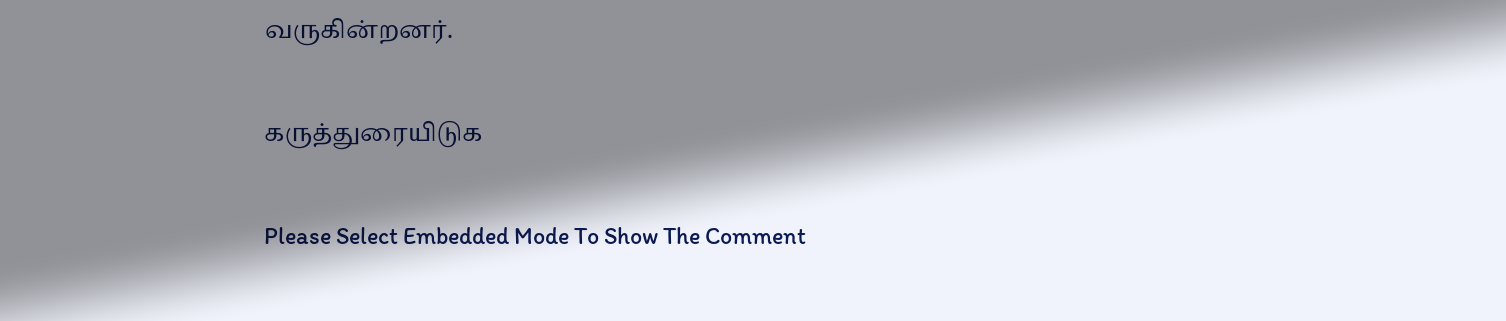வருகின்றனர்.

கருத்துரையிடுக

Please Select Embedded Mode To Show The Comment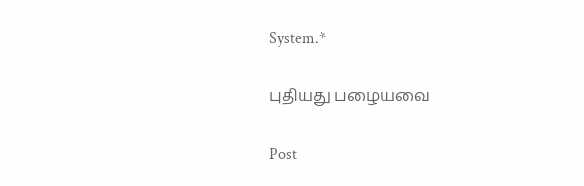System.*

புதியது பழையவை

Post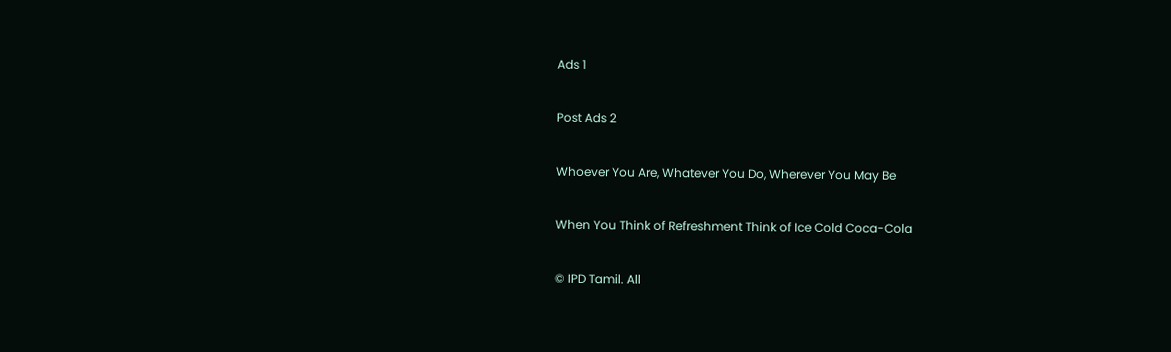Ads 1

Post Ads 2

Whoever You Are, Whatever You Do, Wherever You May Be

When You Think of Refreshment Think of Ice Cold Coca-Cola

© IPD Tamil. All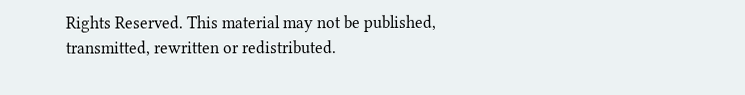Rights Reserved. This material may not be published, transmitted, rewritten or redistributed.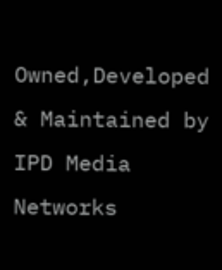Owned,Developed & Maintained by
IPD Media Networks